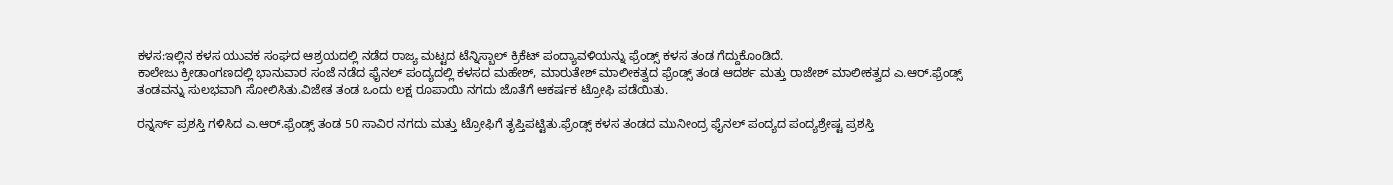ಕಳಸ:ಇಲ್ಲಿನ ಕಳಸ ಯುವಕ ಸಂಘದ ಆಶ್ರಯದಲ್ಲಿ ನಡೆದ ರಾಜ್ಯ ಮಟ್ಟದ ಟೆನ್ನಿಸ್ಬಾಲ್ ಕ್ರಿಕೆಟ್ ಪಂದ್ಯಾವಳಿಯನ್ನು ಫ್ರೆಂಡ್ಸ್ ಕಳಸ ತಂಡ ಗೆದ್ದುಕೊಂಡಿದೆ.
ಕಾಲೇಜು ಕ್ರೀಡಾಂಗಣದಲ್ಲಿ ಭಾನುವಾರ ಸಂಜೆ ನಡೆದ ಫೈನಲ್ ಪಂದ್ಯದಲ್ಲಿ ಕಳಸದ ಮಹೇಶ್, ಮಾರುತೇಶ್ ಮಾಲೀಕತ್ವದ ಫ್ರೆಂಡ್ಸ್ ತಂಡ ಆದರ್ಶ ಮತ್ತು ರಾಜೇಶ್ ಮಾಲೀಕತ್ವದ ಎ.ಆರ್.ಫ್ರೆಂಡ್ಸ್ ತಂಡವನ್ನು ಸುಲಭವಾಗಿ ಸೋಲಿಸಿತು.ವಿಜೇತ ತಂಡ ಒಂದು ಲಕ್ಷ ರೂಪಾಯಿ ನಗದು ಜೊತೆಗೆ ಆಕರ್ಷಕ ಟ್ರೋಫಿ ಪಡೆಯಿತು.

ರನ್ನರ್ಸ್ ಪ್ರಶಸ್ತಿ ಗಳಿಸಿದ ಎ.ಆರ್.ಫ್ರೆಂಡ್ಸ್ ತಂಡ 50 ಸಾವಿರ ನಗದು ಮತ್ತು ಟ್ರೋಫಿಗೆ ತೃಪ್ತಿಪಟ್ಟಿತು.ಫ್ರೆಂಡ್ಸ್ ಕಳಸ ತಂಡದ ಮುನೀಂದ್ರ ಫೈನಲ್ ಪಂದ್ಯದ ಪಂದ್ಯಶ್ರೇಷ್ಟ ಪ್ರಶಸ್ತಿ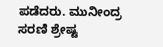ಪಡೆದರು. ಮುನೀಂದ್ರ ಸರಣಿ ಶ್ರೇಷ್ಟ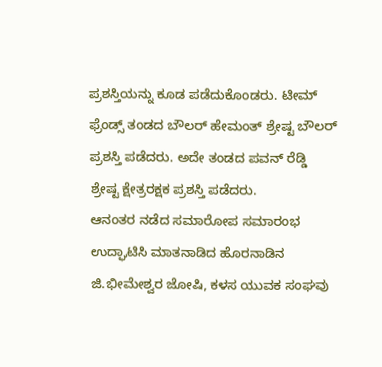ಪ್ರಶಸ್ತಿಯನ್ನು ಕೂಡ ಪಡೆದುಕೊಂಡರು. ಟೀಮ್ ಫ್ರೆಂಡ್ಸ್ ತಂಡದ ಬೌಲರ್ ಹೇಮಂತ್ ಶ್ರೇಷ್ಟ ಬೌಲರ್ ಪ್ರಶಸ್ತಿ ಪಡೆದರು. ಅದೇ ತಂಡದ ಪವನ್ ರೆಡ್ಡಿ ಶ್ರೇಷ್ಟ ಕ್ಷೇತ್ರರಕ್ಷಕ ಪ್ರಶಸ್ತಿ ಪಡೆದರು.
ಆನಂತರ ನಡೆದ ಸಮಾರೋಪ ಸಮಾರಂಭ ಉದ್ಘಾಟಿಸಿ ಮಾತನಾಡಿದ ಹೊರನಾಡಿನ ಜಿ.ಭೀಮೇಶ್ವರ ಜೋಷಿ, ಕಳಸ ಯುವಕ ಸಂಘವು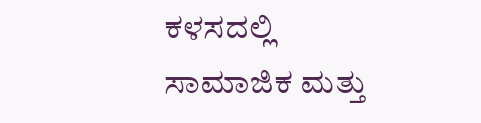ಕಳಸದಲ್ಲಿ ಸಾಮಾಜಿಕ ಮತ್ತು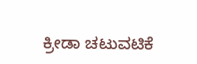ಕ್ರೀಡಾ ಚಟುವಟಿಕೆ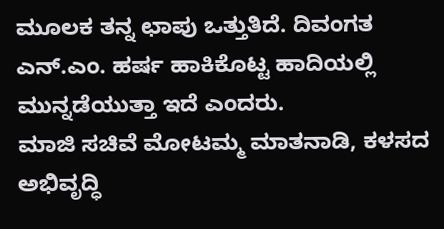ಮೂಲಕ ತನ್ನ ಛಾಪು ಒತ್ತುತಿದೆ. ದಿವಂಗತ ಎನ್.ಎಂ. ಹರ್ಷ ಹಾಕಿಕೊಟ್ಟ ಹಾದಿಯಲ್ಲಿ ಮುನ್ನಡೆಯುತ್ತಾ ಇದೆ ಎಂದರು.
ಮಾಜಿ ಸಚಿವೆ ಮೋಟಮ್ಮ ಮಾತನಾಡಿ, ಕಳಸದ ಅಭಿವೃದ್ಧಿ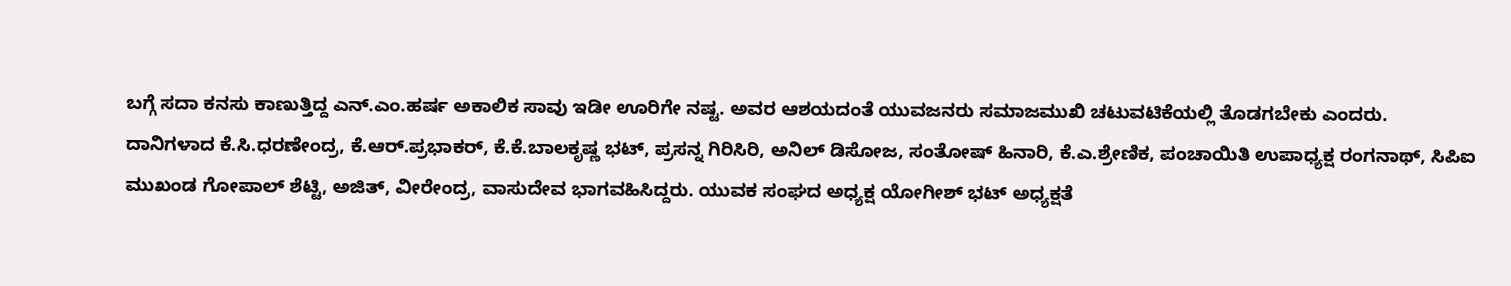ಬಗ್ಗೆ ಸದಾ ಕನಸು ಕಾಣುತ್ತಿದ್ದ ಎನ್.ಎಂ.ಹರ್ಷ ಅಕಾಲಿಕ ಸಾವು ಇಡೀ ಊರಿಗೇ ನಷ್ಟ. ಅವರ ಆಶಯದಂತೆ ಯುವಜನರು ಸಮಾಜಮುಖಿ ಚಟುವಟಿಕೆಯಲ್ಲಿ ತೊಡಗಬೇಕು ಎಂದರು.
ದಾನಿಗಳಾದ ಕೆ.ಸಿ.ಧರಣೇಂದ್ರ, ಕೆ.ಆರ್.ಪ್ರಭಾಕರ್, ಕೆ.ಕೆ.ಬಾಲಕೃಷ್ಣ ಭಟ್, ಪ್ರಸನ್ನ ಗಿರಿಸಿರಿ, ಅನಿಲ್ ಡಿಸೋಜ, ಸಂತೋಷ್ ಹಿನಾರಿ, ಕೆ.ಎ.ಶ್ರೇಣಿಕ, ಪಂಚಾಯಿತಿ ಉಪಾಧ್ಯಕ್ಷ ರಂಗನಾಥ್, ಸಿಪಿಐ ಮುಖಂಡ ಗೋಪಾಲ್ ಶೆಟ್ಟಿ, ಅಜಿತ್, ವೀರೇಂದ್ರ, ವಾಸುದೇವ ಭಾಗವಹಿಸಿದ್ದರು. ಯುವಕ ಸಂಘದ ಅಧ್ಯಕ್ಷ ಯೋಗೀಶ್ ಭಟ್ ಅಧ್ಯಕ್ಷತೆ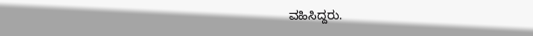ವಹಿಸಿದ್ದರು.